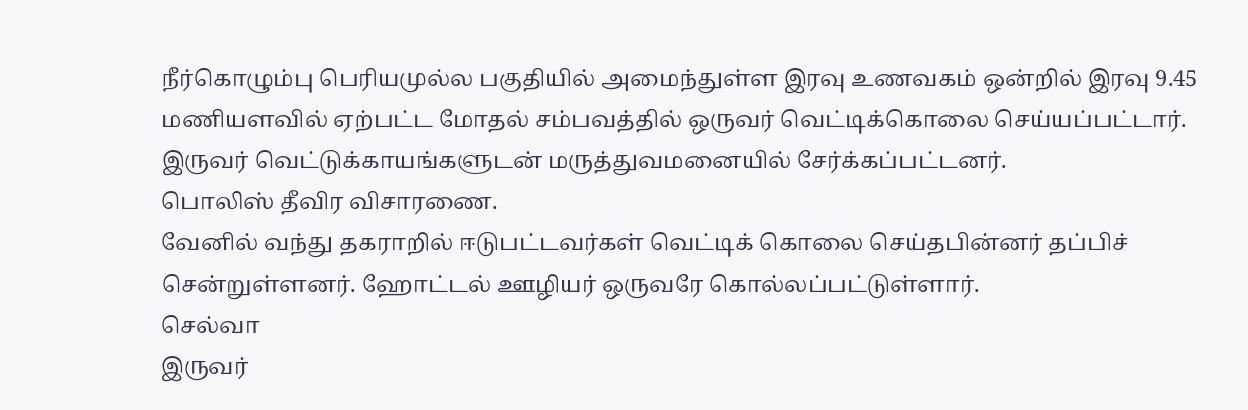நீர்கொழும்பு பெரியமுல்ல பகுதியில் அமைந்துள்ள இரவு உணவகம் ஒன்றில் இரவு 9.45 மணியளவில் ஏற்பட்ட மோதல் சம்பவத்தில் ஒருவர் வெட்டிக்கொலை செய்யப்பட்டார்.
இருவர் வெட்டுக்காயங்களுடன் மருத்துவமனையில் சேர்க்கப்பட்டனர்.
பொலிஸ் தீவிர விசாரணை.
வேனில் வந்து தகராறில் ஈடுபட்டவர்கள் வெட்டிக் கொலை செய்தபின்னர் தப்பிச் சென்றுள்ளனர். ஹோட்டல் ஊழியர் ஒருவரே கொல்லப்பட்டுள்ளார்.
செல்வா
இருவர்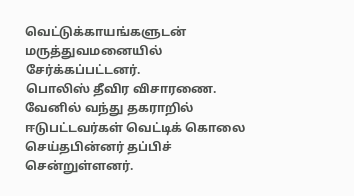வெட்டுக்காயங்களுடன் மருத்துவமனையில் சேர்க்கப்பட்டனர்.
பொலிஸ் தீவிர விசாரணை.
வேனில் வந்து தகராறில் ஈடுபட்டவர்கள் வெட்டிக் கொலை செய்தபின்னர் தப்பிச் சென்றுள்ளனர்.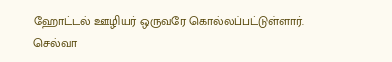ஹோட்டல் ஊழியர் ஒருவரே கொல்லப்பட்டுள்ளார்.
செல்வா